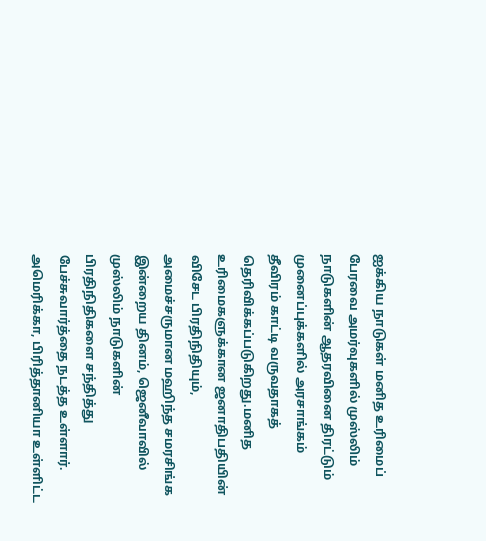ஐக்கிய நாடுகள் மனித உரிமைப் பேரவை அமர்வுகளில் முஸ்லிம் நாடுகளின் ஆதரவினை திரட்டும் முனைப்புக்களில் அரசாங்கம் தீவிரம் காட்டி வருவதாகத் தெரிவிக்கப்படுகிறது.மனித உரிமைகளுக்கான ஜனாதிபதியின் விசேட பிரதிநிதியும், அமைச்சருமான மஹிந்த சமரசிங்க இன்றைய தினம், ஜெனீவாவில் முஸ்லிம் நாடுகளின் பிரதிநிதிகளை சந்தித்து பேச்சுவார்த்தை நடத்த உள்ளார்.
அமெரிக்கா, பிரித்தானியா உள்ளிட்ட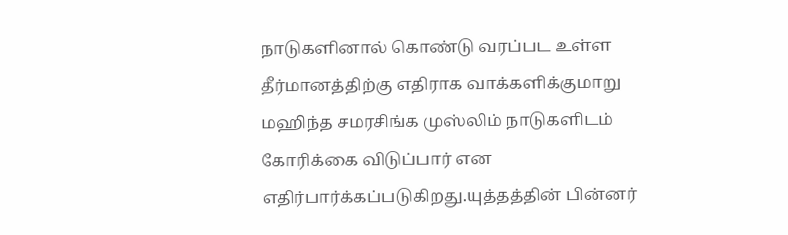நாடுகளினால் கொண்டு வரப்பட உள்ள தீர்மானத்திற்கு எதிராக வாக்களிக்குமாறு மஹிந்த சமரசிங்க முஸ்லிம் நாடுகளிடம் கோரிக்கை விடுப்பார் என எதிர்பார்க்கப்படுகிறது.யுத்தத்தின் பின்னர்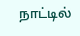நாட்டில்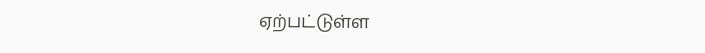ஏற்பட்டுள்ள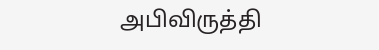அபிவிருத்தி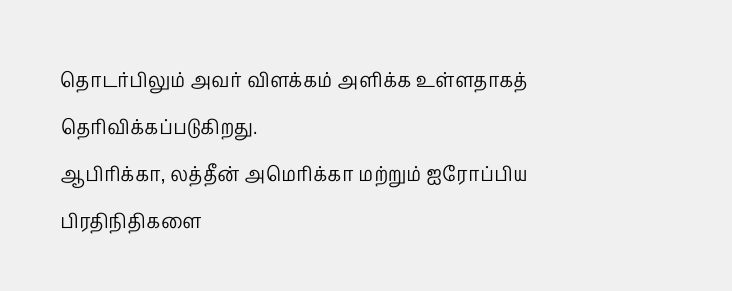தொடர்பிலும் அவர் விளக்கம் அளிக்க உள்ளதாகத் தெரிவிக்கப்படுகிறது.
ஆபிரிக்கா, லத்தீன் அமெரிக்கா மற்றும் ஐரோப்பிய பிரதிநிதிகளை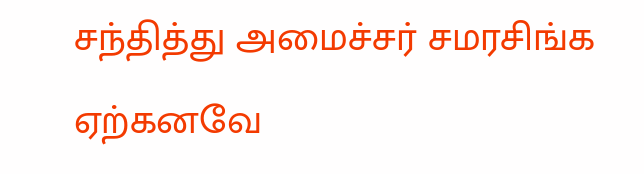சந்தித்து அமைச்சர் சமரசிங்க ஏற்கனவே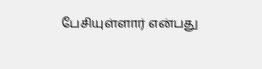பேசியுள்ளார் என்பது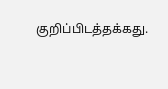குறிப்பிடத்தக்கது.